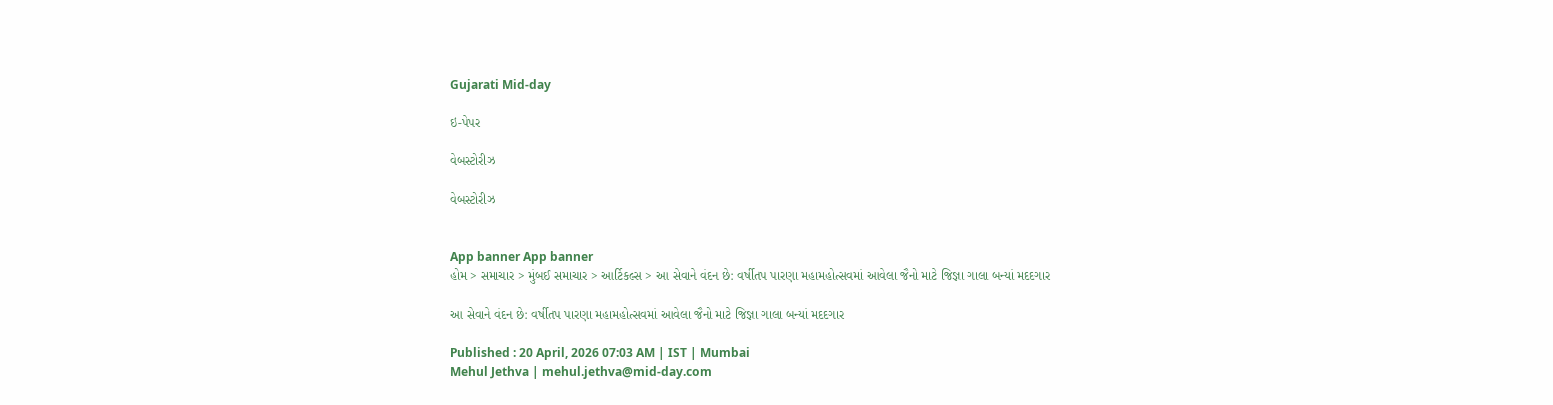Gujarati Mid-day

ઇ-પેપર

વેબસ્ટોરીઝ

વેબસ્ટોરીઝ


App banner App banner
હોમ > સમાચાર > મુંબઈ સમાચાર > આર્ટિકલ્સ > આ સેવાને વંદન છે: વર્ષીતપ પારણા મહામહોત્સવમાં આવેલા જૈનો માટે જિજ્ઞા ગાલા બન્યાં મદદગાર

આ સેવાને વંદન છે: વર્ષીતપ પારણા મહામહોત્સવમાં આવેલા જૈનો માટે જિજ્ઞા ગાલા બન્યાં મદદગાર

Published : 20 April, 2026 07:03 AM | IST | Mumbai
Mehul Jethva | mehul.jethva@mid-day.com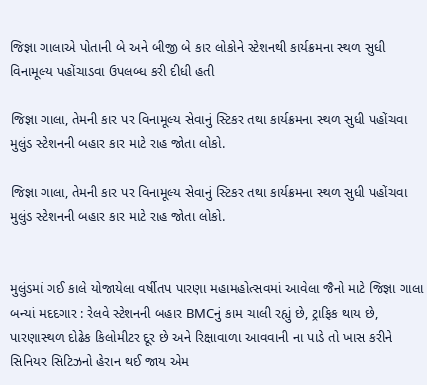જિજ્ઞા ગાલાએ પોતાની બે અને બીજી બે કાર લોકોને સ્ટેશનથી કાર્યક્રમના સ્થળ સુધી વિનામૂલ્ય પહોંચાડવા ઉપલબ્ધ કરી દીધી હતી

જિજ્ઞા ગાલા, તેમની કાર પર વિનામૂલ્ય સેવાનું સ્ટિકર તથા કાર્યક્રમના સ્થળ સુધી પહોંચવા મુલુંડ સ્ટેશનની બહાર કાર માટે રાહ જોતા લોકો.

જિજ્ઞા ગાલા, તેમની કાર પર વિનામૂલ્ય સેવાનું સ્ટિકર તથા કાર્યક્રમના સ્થળ સુધી પહોંચવા મુલુંડ સ્ટેશનની બહાર કાર માટે રાહ જોતા લોકો.


મુલુંડમાં ગઈ કાલે યોજાયેલા વર્ષીતપ પારણા મહામહોત્સવમાં આવેલા જૈનો માટે જિજ્ઞા ગાલા બન્યાં મદદગાર : રેલવે સ્ટેશનની બહાર BMCનું કામ ચાલી રહ્યું છે, ટ્રાફિક થાય છે, પારણાસ્થળ દોઢેક કિલોમીટર દૂર છે અને રિક્ષાવાળા આવવાની ના પાડે તો ખાસ કરીને સિનિયર સિટિઝનો હેરાન થઈ જાય એમ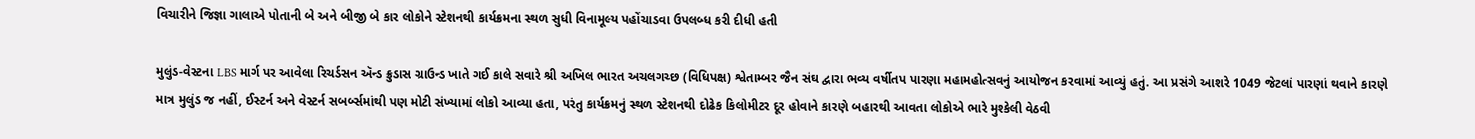વિચારીને જિજ્ઞા ગાલાએ પોતાની બે અને બીજી બે કાર લોકોને સ્ટેશનથી કાર્યક્રમના સ્થળ સુધી વિનામૂલ્ય પહોંચાડવા ઉપલબ્ધ કરી દીધી હતી

મુલુંડ-વેસ્ટના LBS માર્ગ પર આવેલા રિચર્ડસન ઍન્ડ ક્રુડાસ ગ્રાઉન્ડ ખાતે ગઈ કાલે સવારે શ્રી અખિલ ભારત અચલગચ્છ (વિધિપક્ષ) શ્વેતામ્બર જૈન સંઘ દ્વારા ભવ્ય વર્ષીતપ પારણા મહામહોત્સવનું આયોજન કરવામાં આવ્યું હતું. આ પ્રસંગે આશરે 1049 જેટલાં પારણાં થવાને કારણે માત્ર મુલુંડ જ નહીં, ઈસ્ટર્ન અને વેસ્ટર્ન સબર્બ્સમાંથી પણ મોટી સંખ્યામાં લોકો આવ્યા હતા, પરંતુ કાર્યક્રમનું સ્થળ સ્ટેશનથી દોઢેક કિલોમીટર દૂર હોવાને કારણે બહારથી આવતા લોકોએ ભારે મુશ્કેલી વેઠવી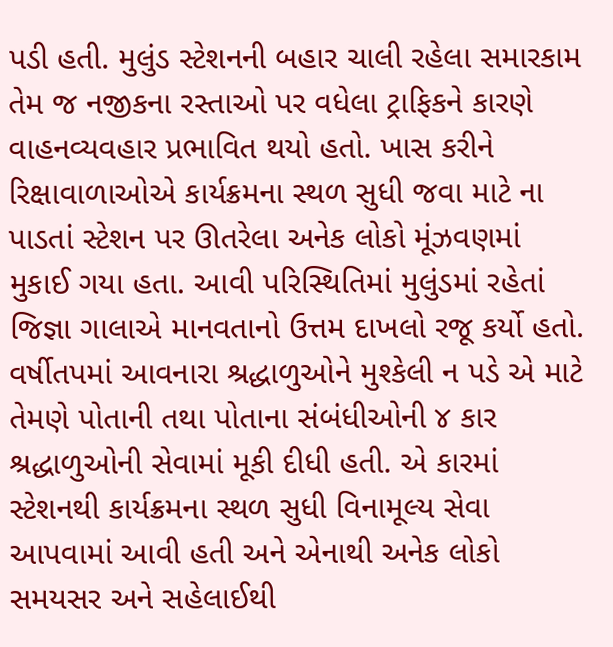પડી હતી. મુલુંડ સ્ટેશનની બહાર ચાલી રહેલા સમારકામ તેમ જ નજીકના રસ્તાઓ પર વધેલા ટ્રાફિકને કારણે વાહનવ્યવહાર પ્રભાવિત થયો હતો. ખાસ કરીને રિક્ષાવાળાઓએ કાર્યક્રમના સ્થળ સુધી જવા માટે ના પાડતાં સ્ટેશન પર ઊતરેલા અનેક લોકો મૂંઝવણમાં મુકાઈ ગયા હતા. આવી પરિસ્થિતિમાં મુલુંડમાં રહેતાં જિજ્ઞા ગાલાએ માનવતાનો ઉત્તમ દાખલો રજૂ કર્યો હતો. વર્ષીતપમાં આવનારા શ્રદ્ધાળુઓને મુશ્કેલી ન પડે એ માટે તેમણે પોતાની તથા પોતાના સંબંધીઓની ૪ કાર શ્રદ્ધાળુઓની સેવામાં મૂકી દીધી હતી. એ કારમાં સ્ટેશનથી કાર્યક્રમના સ્થળ સુધી વિનામૂલ્ય સેવા આપવામાં આવી હતી અને એનાથી અનેક લોકો સમયસર અને સહેલાઈથી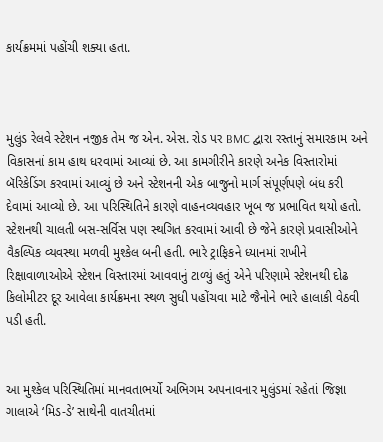કાર્યક્રમમાં પહોંચી શક્યા હતા.



મુલુંડ રેલવે સ્ટેશન નજીક તેમ જ એન. એસ. રોડ પર BMC દ્વારા રસ્તાનું સમારકામ અને વિકાસનાં કામ હાથ ધરવામાં આવ્યાં છે. આ કામગીરીને કારણે અનેક વિસ્તારોમાં બૅરિકેડિંગ કરવામાં આવ્યું છે અને સ્ટેશનની એક બાજુનો માર્ગ સંપૂર્ણપણે બંધ કરી દેવામાં આવ્યો છે. આ પરિસ્થિતિને કારણે વાહનવ્યવહાર ખૂબ જ પ્રભાવિત થયો હતો. સ્ટેશનથી ચાલતી બસ-સર્વિસ પણ સ્થગિત કરવામાં આવી છે જેને કારણે પ્રવાસીઓને વૈકલ્પિક વ્યવસ્થા મળવી મુશ્કેલ બની હતી. ભારે ટ્રાફિકને ધ્યાનમાં રાખીને રિક્ષાવાળાઓએ સ્ટેશન વિસ્તારમાં આવવાનું ટાળ્યું હતું એને પરિણામે સ્ટેશનથી દોઢ કિલોમીટર દૂર આવેલા કાર્યક્રમના સ્થળ સુધી પહોંચવા માટે જૈનોને ભારે હાલાકી વેઠવી પડી હતી.


આ મુશ્કેલ પરિસ્થિતિમાં માનવતાભર્યો અભિગમ અપનાવનાર મુલુંડમાં રહેતાં જિજ્ઞા ગાલાએ ‘મિડ-ડે’ સાથેની વાતચીતમાં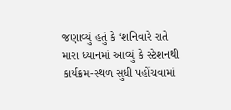જણાવ્યું હતું કે ‘શનિવારે રાતે મારા ધ્યાનમાં આવ્યું કે સ્ટેશનથી કાર્યક્રમ-સ્થળ સુધી પહોંચવામાં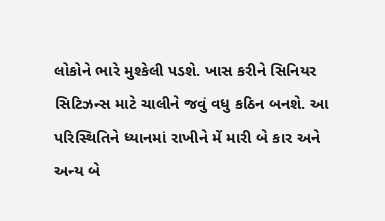લોકોને ભારે મુશ્કેલી પડશે. ખાસ કરીને સિનિયર સિટિઝન્સ માટે ચાલીને જવું વધુ કઠિન બનશે. આ પરિસ્થિતિને ધ્યાનમાં રાખીને મેં મારી બે કાર અને અન્ય બે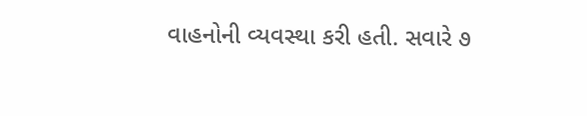વાહનોની વ્યવસ્થા કરી હતી. સવારે ૭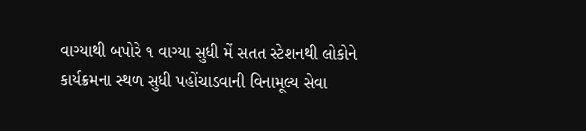વાગ્યાથી બપોરે ૧ વાગ્યા સુધી મેં સતત સ્ટેશનથી લોકોને કાર્યક્રમના સ્થળ સુધી પહોંચાડવાની વિનામૂલ્ય સેવા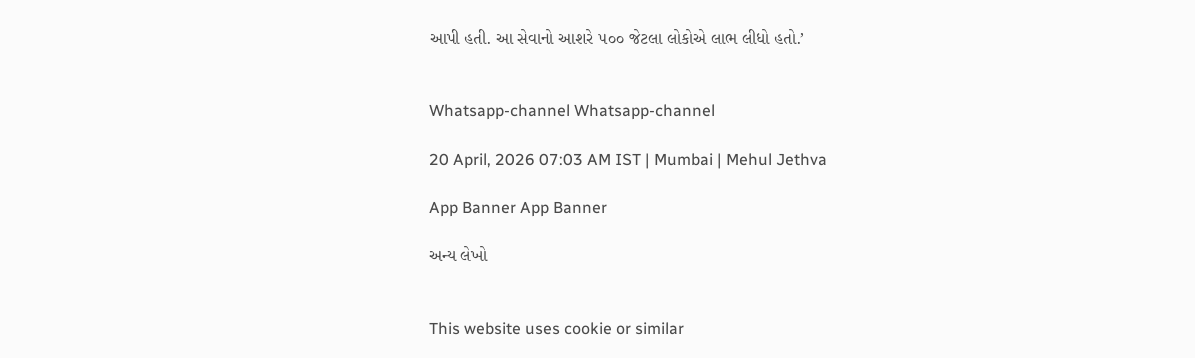આપી હતી. આ સેવાનો આશરે ૫૦૦ જેટલા લોકોએ લાભ લીધો હતો.’


Whatsapp-channel Whatsapp-channel

20 April, 2026 07:03 AM IST | Mumbai | Mehul Jethva

App Banner App Banner

અન્ય લેખો


This website uses cookie or similar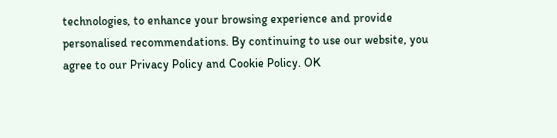technologies, to enhance your browsing experience and provide personalised recommendations. By continuing to use our website, you agree to our Privacy Policy and Cookie Policy. OK